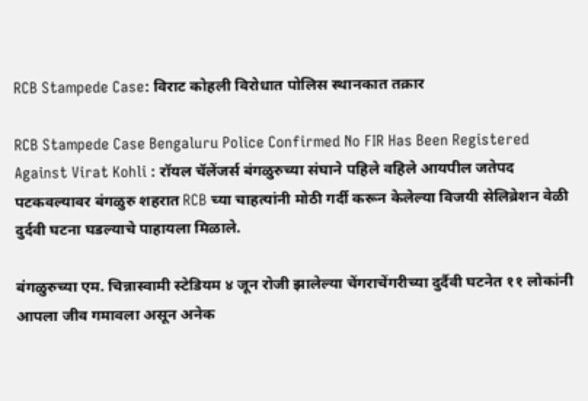RCB Stampede Case: विराट कोहली विरोधात पोलिस स्थानकात तक्रार

RCB Stampede Case Bengaluru Police Confirmed No FIR Has Been Registered Against Virat Kohli : रॉयल चॅलेंजर्स बंगळुरुच्या संघाने पहिले वहिले आयपील जतेपद पटकवल्यावर बंगळुरु शहरात RCB च्या चाहत्यांनी मोठी गर्दी करून केलेल्या विजयी सेलिब्रेशन वेळी दुर्दवी घटना घडल्याचे पाहायला मिळाले.

बंगळुरुच्या एम. चिन्नास्वामी स्टेडियम ४ जून रोजी झालेल्या चेंगराचेंगरीच्या दुर्दैवी घटनेत ११ लोकांनी आपला जीव गमावला असून अनेक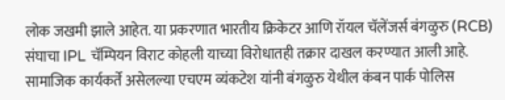लोक जखमी झाले आहेत. या प्रकरणात भारतीय क्रिकेटर आणि रॉयल चॅलेंजर्स बंगळुरु (RCB) संघाचा IPL चॅम्पियन विराट कोहली याच्या विरोधातही तक्रार दाखल करण्यात आली आहे. सामाजिक कार्यकर्ते असेलल्या एचएम व्यंकटेश यांनी बंगळुरु येथील कंबन पार्क पोलिस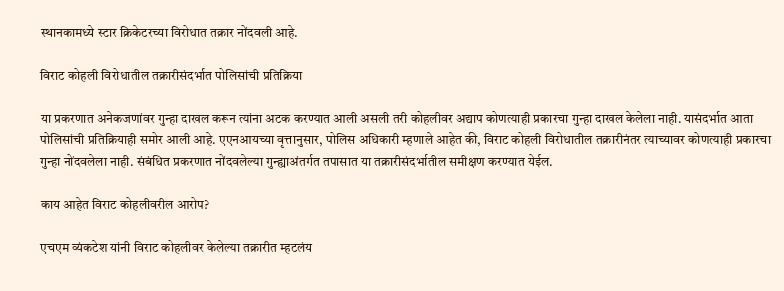स्थानकामध्ये स्टार क्रिकेटरच्या विरोधात तक्रार नोंदवली आहे.

विराट कोहली विरोधातील तक्रारीसंदर्भात पोलिसांची प्रतिक्रिया

या प्रकरणात अनेकजणांवर गुन्हा दाखल करून त्यांना अटक करण्यात आली असली तरी कोहलीवर अद्याप कोणत्याही प्रकारचा गुन्हा दाखल केलेला नाही. यासंदर्भात आता पोलिसांची प्रतिक्रियाही समोर आली आहे. एएनआयच्या वृत्तानुसार, पोलिस अधिकारी म्हणाले आहेत की, विराट कोहली विरोधातील तक्रारीनंतर त्याच्यावर कोणत्याही प्रकारचा गुन्हा नोंदवलेला नाही. संबंधित प्रकरणात नोंदवलेल्या गुन्ह्याअंतर्गत तपासात या तक्रारीसंदर्भातील समीक्षण करण्यात येईल.

काय आहेत विराट कोहलीवरील आरोप?

एचएम व्यंकटेश यांनी विराट कोहलीवर केलेल्या तक्रारीत म्हटलंय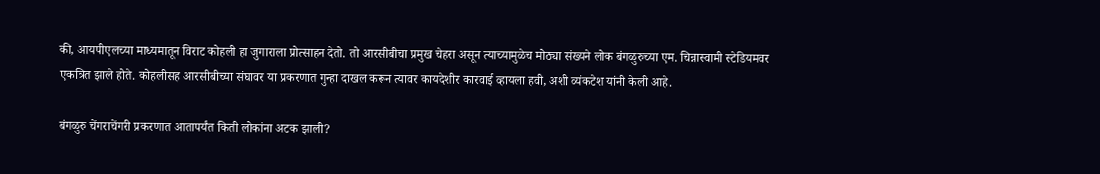की, आयपीएलच्या माध्यमातून विराट कोहली हा जुगाराला प्रोत्साहन देतो. तो आरसीबीचा प्रमुख चेहरा असून त्याच्यामुळेच मोठ्या संख्यने लोक बंगळुरुच्या एम. चिन्नास्वामी स्टेडियमवर एकत्रित झाले होते. कोहलीसह आरसीबीच्या संघावर या प्रकरणात गुन्हा दाखल करून त्यावर कायदेशीर कारवाई व्हायला हवी, अशी व्यंकटेश यांनी केली आहे.

बंगळुरु चेंगराचेंगरी प्रकरणात आतापर्यंत किती लोकांना अटक झाली?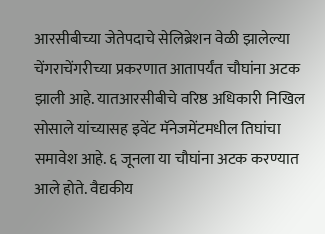आरसीबीच्या जेतेपदाचे सेलिब्रेशन वेळी झालेल्या चेंगराचेंगरीच्या प्रकरणात आतापर्यंत चौघांना अटक झाली आहे. यातआरसीबीचे वरिष्ठ अधिकारी निखिल सोसाले यांच्यासह इवेंट मॅनेजमेंटमधील तिघांचा समावेश आहे. ६ जूनला या चौघांना अटक करण्यात आले होते. वैद्यकीय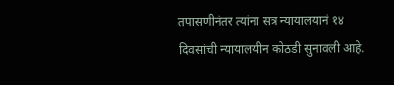तपासणीनंतर त्यांना सत्र न्यायालयानं १४ दिवसांची न्यायालयीन कोठडी सुनावली आहे.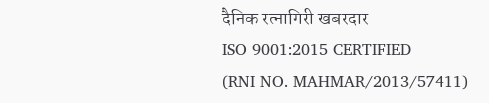दैनिक रत्नागिरी खबरदार
ISO 9001:2015 CERTIFIED
(RNI NO. MAHMAR/2013/57411)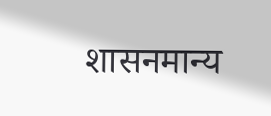शासनमान्य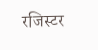रजिस्टर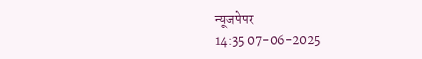न्यूजपेपर
14:35 07-06-2025